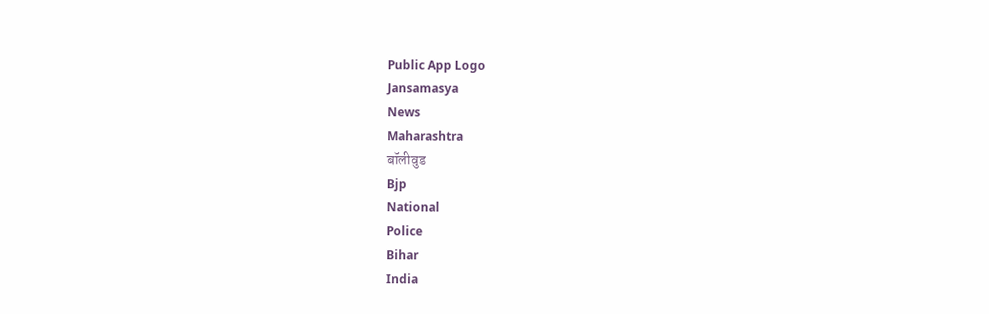Public App Logo
Jansamasya
News
Maharashtra
बॉलीवुड
Bjp
National
Police
Bihar
India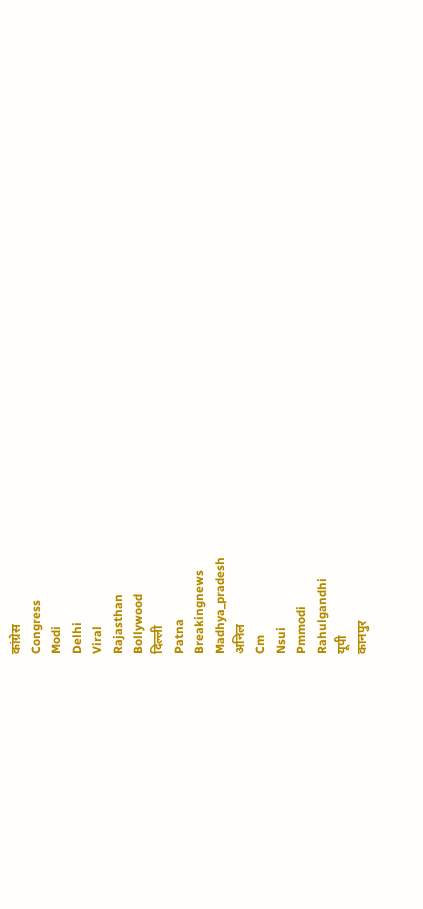कांग्रेस
Congress
Modi
Delhi
Viral
Rajasthan
Bollywood
दिल्ली
Patna
Breakingnews
Madhya_pradesh
अनिल
Cm
Nsui
Pmmodi
Rahulgandhi
यूपी
कानपुर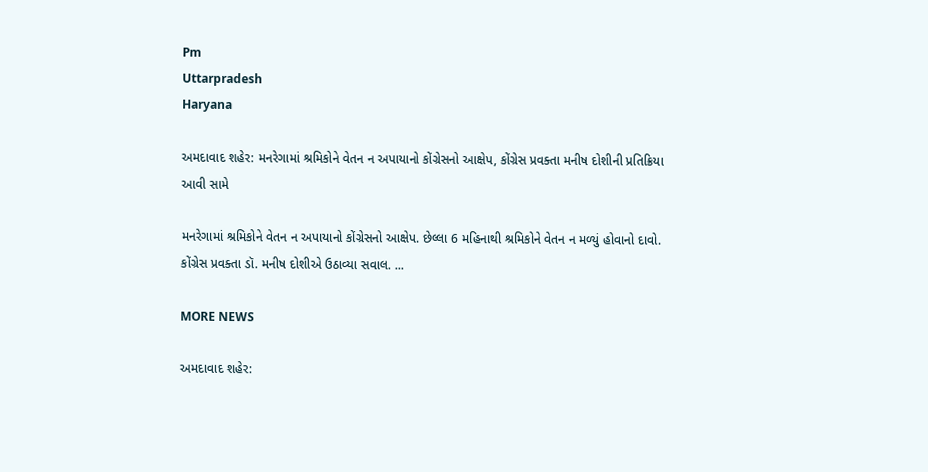Pm
Uttarpradesh
Haryana

અમદાવાદ શહેર: મનરેગામાં શ્રમિકોને વેતન ન અપાયાનો કોંગ્રેસનો આક્ષેપ, કોંગ્રેસ પ્રવક્તા મનીષ દોશીની પ્રતિક્રિયા આવી સામે

મનરેગામાં શ્રમિકોને વેતન ન અપાયાનો કોંગ્રેસનો આક્ષેપ. છેલ્લા 6 મહિનાથી શ્રમિકોને વેતન ન મળ્યું હોવાનો દાવો. કોંગ્રેસ પ્રવક્તા ડૉ. મનીષ દોશીએ ઉઠાવ્યા સવાલ. ...

MORE NEWS

અમદાવાદ શહેર: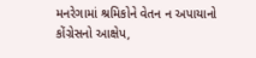મનરેગામાં શ્રમિકોને વેતન ન અપાયાનો કોંગ્રેસનો આક્ષેપ,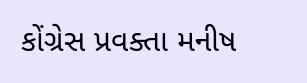કોંગ્રેસ પ્રવક્તા મનીષ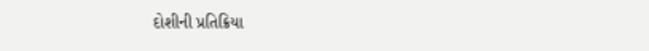દોશીની પ્રતિક્રિયા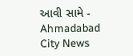આવી સામે - Ahmadabad City News